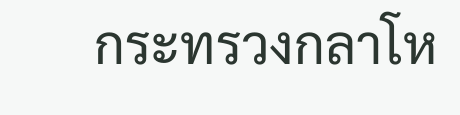กระทรวงกลาโห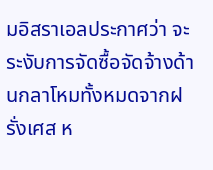มอิสราเอลประกาศว่า จะระงับการจัดซื้อจัดจ้างด้านกลาโหมทั้งหมดจากฝรั่งเศส ห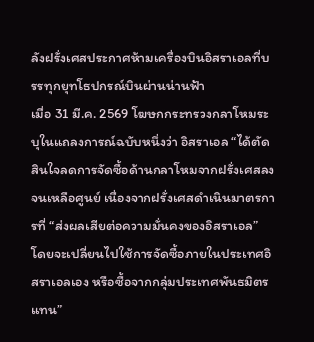ลังฝรั่งเศสประกาศห้ามเครื่องบินอิสราเอลที่บรรทุกยุทโธปกรณ์บินผ่านน่านฟ้า
เมื่อ 31 มี.ค. 2569 โฆษกกระทรวงกลาโหมระบุในแถลงการณ์ฉบับหนึ่งว่า อิสราเอล “ได้ตัดสินใจลดการจัดซื้อด้านกลาโหมจากฝรั่งเศสลงจนเหลือศูนย์ เนื่องจากฝรั่งเศสดำเนินมาตรการที่ “ส่งผลเสียต่อความมั่นคงของอิสราเอล” โดยจะเปลี่ยนไปใช้การจัดซื้อภายในประเทศอิสราเอลเอง หรือซื้อจากกลุ่มประเทศพันธมิตรแทน”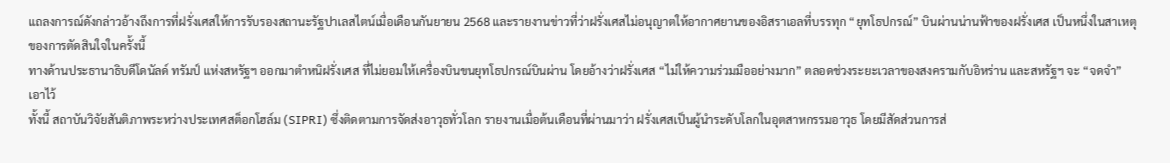แถลงการณ์ดังกล่าวอ้างถึงการที่ฝรั่งเศสให้การรับรองสถานะรัฐปาเลสไตน์เมื่อเดือนกันยายน 2568 และรายงานข่าวที่ว่าฝรั่งเศสไม่อนุญาตให้อากาศยานของอิสราเอลที่บรรทุก “ยุทโธปกรณ์” บินผ่านน่านฟ้าของฝรั่งเศส เป็นหนึ่งในสาเหตุของการตัดสินใจในครั้งนี้
ทางด้านประธานาธิบดีโดนัลด์ ทรัมป์ แห่งสหรัฐฯ ออกมาตำหนิฝรั่งเศส ที่ไม่ยอมให้เครื่องบินขนยุทโธปกรณ์บินผ่าน โดยอ้างว่าฝรั่งเศส “ไม่ให้ความร่วมมืออย่างมาก” ตลอดช่วงระยะเวลาของสงครามกับอิหร่าน และสหรัฐฯ จะ “จดจำ” เอาไว้
ทั้งนี้ สถาบันวิจัยสันติภาพระหว่างประเทศสต็อกโฮล์ม (SIPRI) ซึ่งติดตามการจัดส่งอาวุธทั่วโลก รายงานเมื่อต้นเดือนที่ผ่านมาว่า ฝรั่งเศสเป็นผู้นำระดับโลกในอุตสาหกรรมอาวุธ โดยมีสัดส่วนการส่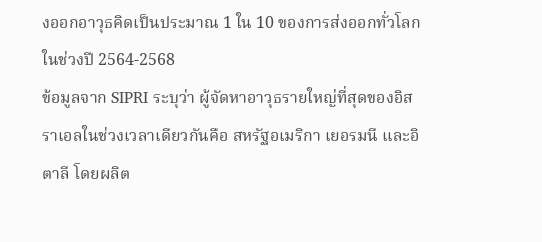งออกอาวุธคิดเป็นประมาณ 1 ใน 10 ของการส่งออกทั่วโลกในช่วงปี 2564-2568
ข้อมูลจาก SIPRI ระบุว่า ผู้จัดหาอาวุธรายใหญ่ที่สุดของอิสราเอลในช่วงเวลาเดียวกันคือ สหรัฐอเมริกา เยอรมนี และอิตาลี โดยผลิต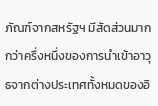ภัณฑ์จากสหรัฐฯ มีสัดส่วนมากกว่าครึ่งหนึ่งของการนำเข้าอาวุธจากต่างประเทศทั้งหมดของอิ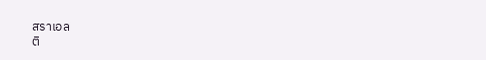สราเอล
ติ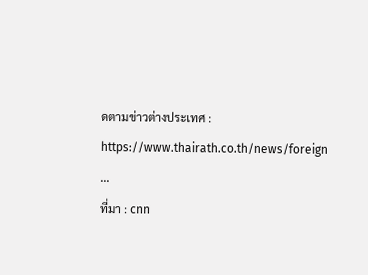ดตามข่าวต่างประเทศ : https://www.thairath.co.th/news/foreign
...
ที่มา : cnn